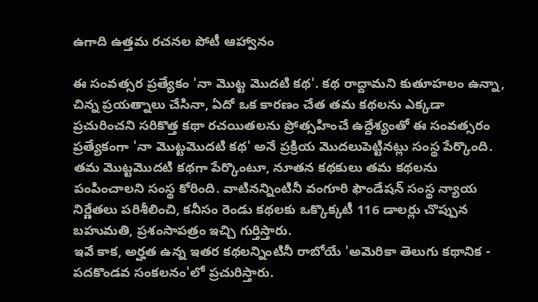ఉగాది ఉత్తమ రచనల పోటీ ఆహ్వానం

ఈ సంవత్సర ప్రత్యేకం 'నా మొట్ట మొదటి కథ'. కథ రాద్దామని కుతూహలం ఉన్నా, చిన్న ప్రయత్నాలు చేసినా, ఏదో ఒక కారణం చేత తమ కథలను ఎక్కడా ప్రచురించని సరికొత్త కథా రచయితలను ప్రోత్సహించే ఉద్దేశ్యంతో ఈ సంవత్సరం ప్రత్యేకంగా 'నా మొట్టమొదటి కథ' అనే ప్రక్రియ మొదలుపెట్టినట్లు సంస్థ పేర్కొంది. తమ మొట్టమొదటి కథగా పేర్కొంటూ, నూతన కథకులు తమ కథలను పంపించాలని సంస్థ కోరింది. వాటినన్నింటినీ వంగూరి ఫౌండేషన్ సంస్థ న్యాయ నిర్ణేతలు పరిశీలించి, కనీసం రెండు కథలకు ఒక్కొక్కటీ 116 డాలర్లు చొప్పున బహుమతి, ప్రశంసాపత్రం ఇచ్చి గుర్తిస్తారు.
ఇవే కాక, అర్హత ఉన్న ఇతర కథలన్నింటినీ రాబోయే 'అమెరికా తెలుగు కథానిక - పదకొండవ సంకలనం'లో ప్రచురిస్తారు.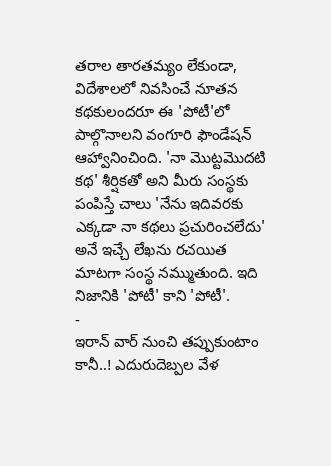తరాల తారతమ్యం లేకుండా, విదేశాలలో నివసించే నూతన కథకులందరూ ఈ 'పోటీ'లో పాల్గొనాలని వంగూరి ఫౌండేషన్ ఆహ్వానించింది. 'నా మొట్టమొదటి కథ' శీర్షికతో అని మీరు సంస్థకు పంపిస్తే చాలు 'నేను ఇదివరకు ఎక్కడా నా కథలు ప్రచురించలేదు' అనే ఇచ్చే లేఖను రచయిత మాటగా సంస్థ నమ్ముతుంది. ఇది నిజానికి 'పోటీ' కాని 'పోటీ'.
-
ఇరాన్ వార్ నుంచి తప్పుకుంటాం కానీ..! ఎదురుదెబ్పల వేళ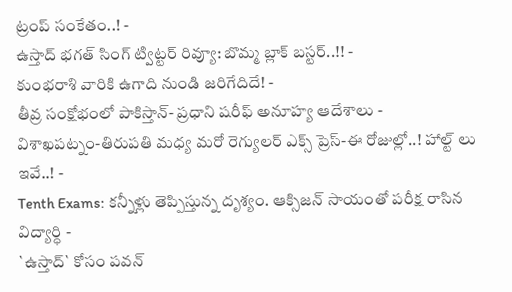ట్రంప్ సంకేతం..! -
ఉస్తాద్ భగత్ సింగ్ ట్విట్టర్ రివ్యూ: బొమ్మ బ్లాక్ బస్టర్..!! -
కుంభరాశి వారికి ఉగాది నుండి జరిగేదిదే! -
తీవ్ర సంక్షోభంలో పాకిస్తాన్- ప్రధాని షరీఫ్ అనూహ్య ఆదేశాలు -
విశాఖపట్నం-తిరుపతి మధ్య మరో రెగ్యులర్ ఎక్స్ ప్రెస్-ఈ రోజుల్లో..! హాల్ట్ లు ఇవే..! -
Tenth Exams: కన్నీళ్లు తెప్పిస్తున్న దృశ్యం. ఆక్సిజన్ సాయంతో పరీక్ష రాసిన విద్యార్ధి -
`ఉస్తాద్` కోసం పవన్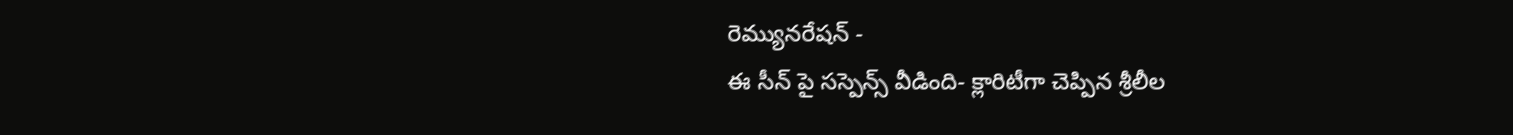రెమ్యునరేషన్ -
ఈ సీన్ పై సస్పెన్స్ వీడింది- క్లారిటీగా చెప్పిన శ్రీలీల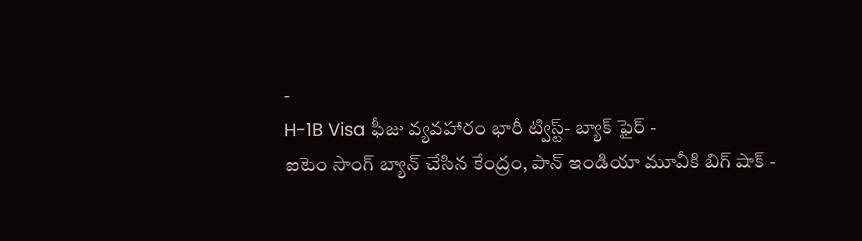-
H-1B Visa ఫీజు వ్యవహారం భారీ ట్విస్ట్- బ్యాక్ ఫైర్ -
ఐటెం సాంగ్ బ్యాన్ చేసిన కేంద్రం, పాన్ ఇండియా మూవీకి బిగ్ షాక్ -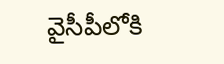వైసీపీలోకి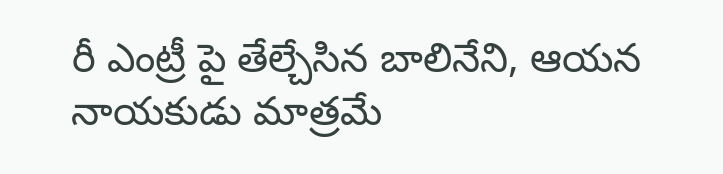రీ ఎంట్రీ పై తేల్చేసిన బాలినేని, ఆయన నాయకుడు మాత్రమే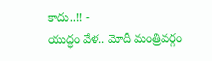కాదు..!! -
యుద్ధం వేళ.. మోదీ మంత్రివర్గం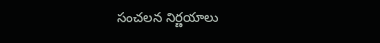సంచలన నిర్ణయాలు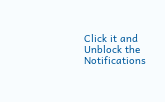Click it and Unblock the Notifications